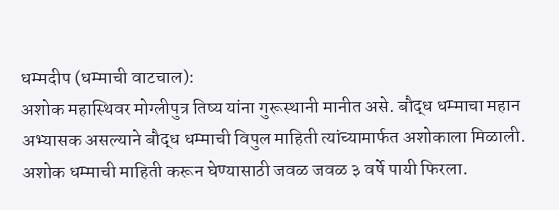धम्मदीप (धम्माची वाटचाल):
अशोक महास्थिवर मोग्लीपुत्र तिष्य यांना गुरूस्थानी मानीत असे. बौद्ध धम्माचा महान अभ्यासक असल्याने बौद्ध धम्माची विपुल माहिती त्यांच्यामार्फत अशोकाला मिळाली. अशोक धम्माची माहिती करून घेण्यासाठी जवळ जवळ ३ वर्षे पायी फिरला.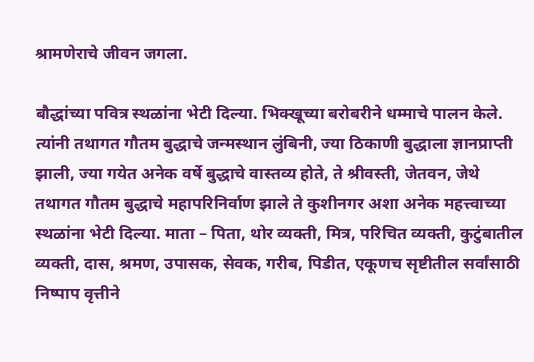श्रामणेराचे जीवन जगला.

बौद्धांच्या पवित्र स्थळांना भेटी दिल्या. भिक्खूच्या बरोबरीने धम्माचे पालन केले. त्यांनी तथागत गौतम बुद्धाचे जन्मस्थान लुंबिनी, ज्या ठिकाणी बुद्धाला ज्ञानप्राप्ती झाली, ज्या गयेत अनेक वर्षे बुद्धाचे वास्तव्य होते, ते श्रीवस्ती, जेतवन, जेथे तथागत गौतम बुद्धाचे महापरिनिर्वाण झाले ते कुशीनगर अशा अनेक महत्त्वाच्या स्थळांना भेटी दिल्या. माता – पिता, थोर व्यक्ती, मित्र, परिचित व्यक्ती, कुटुंबातील व्यक्ती, दास, श्रमण, उपासक, सेवक, गरीब, पिडीत, एकूणच सृष्टीतील सर्वांसाठी निष्पाप वृत्तीने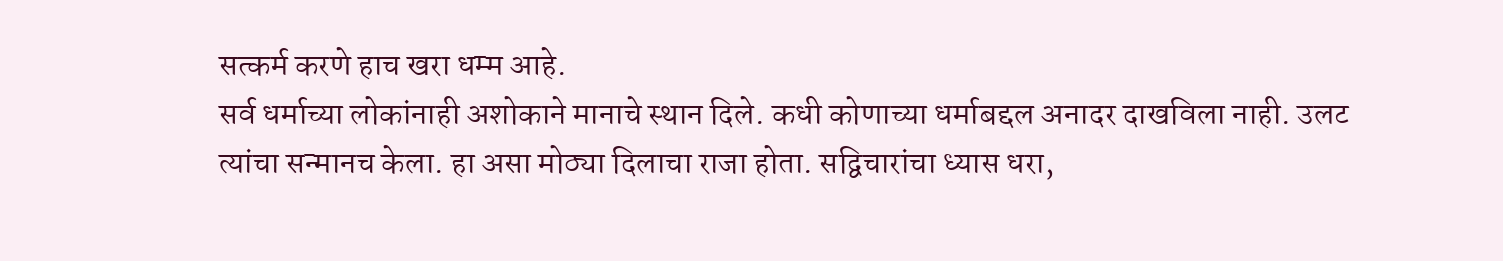सत्कर्म करणे हाच खरा धम्म आहे.
सर्व धर्माच्या लोकांनाही अशोकाने मानाचे स्थान दिले. कधी कोणाच्या धर्माबद्दल अनादर दाखविला नाही. उलट त्यांचा सन्मानच केला. हा असा मोठ्या दिलाचा राजा होता. सद्विचारांचा ध्यास धरा,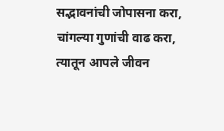सद्भावनांची जोपासना करा, चांगल्या गुणांची वाढ करा, त्यातून आपले जीवन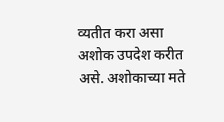व्यतीत करा असा अशोक उपदेश करीत असे. अशोकाच्या मते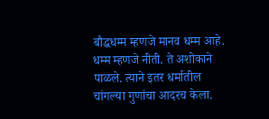बौद्धधम्म म्हणजे मानव धम्म आहे. धम्म म्हणजे नीती. ते अशोकाने पाळले. त्याने इतर धर्मातील चांगल्या गुणांचा आदरच केला.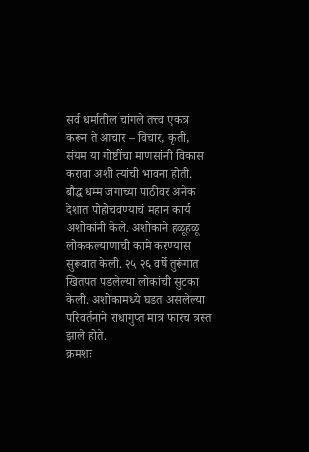सर्व धर्मातील चांगले तत्त्व एकत्र करून ते आचार – विचार, कृती, संयम या गोष्टींचा माणसांनी विकास करावा अशी त्यांची भावना होती.
बौद्ध धम्म जगाच्या पाठीवर अनेक देशात पोहोचवण्याचं महान कार्य अशोकांनी केले. अशोकाने हळूहळू लोककल्याणाची कामे करण्यास सुरूवात केली. २५ २६ वर्षे तुरूंगात खितपत पडलेल्या लोकांची सुटका केली. अशोकामध्ये घडत असलेल्या परिवर्तनाने राधागुप्त मात्र फारच त्रस्त झाले होते.
क्रमशः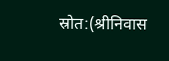स्रोत:(श्रीनिवास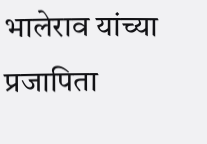भालेराव यांच्या प्रजापिता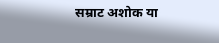सम्राट अशोक या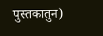पुस्तकातुन)